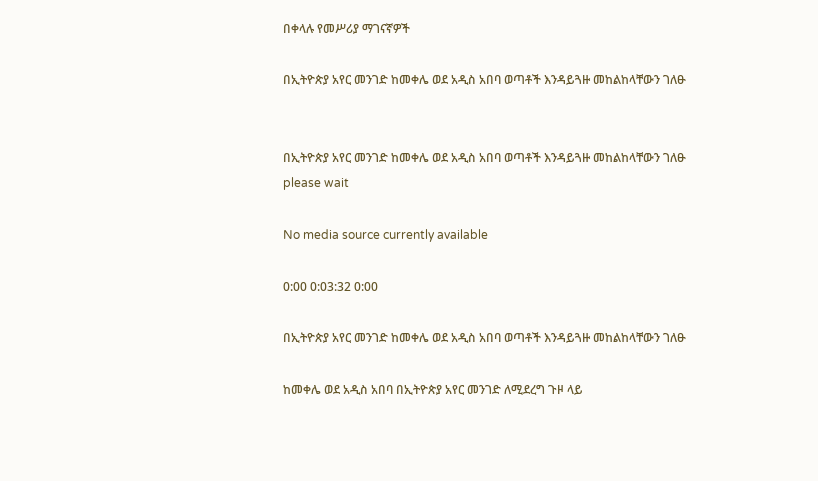በቀላሉ የመሥሪያ ማገናኛዎች

በኢትዮጵያ አየር መንገድ ከመቀሌ ወደ አዲስ አበባ ወጣቶች እንዳይጓዙ መከልከላቸውን ገለፁ


በኢትዮጵያ አየር መንገድ ከመቀሌ ወደ አዲስ አበባ ወጣቶች እንዳይጓዙ መከልከላቸውን ገለፁ
please wait

No media source currently available

0:00 0:03:32 0:00

በኢትዮጵያ አየር መንገድ ከመቀሌ ወደ አዲስ አበባ ወጣቶች እንዳይጓዙ መከልከላቸውን ገለፁ

ከመቀሌ ወደ አዲስ አበባ በኢትዮጵያ አየር መንገድ ለሚደረግ ጉዞ ላይ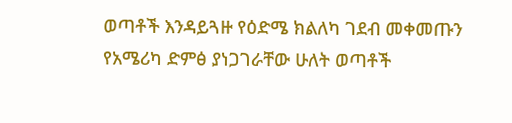ወጣቶች እንዳይጓዙ የዕድሜ ክልለካ ገደብ መቀመጡን የአሜሪካ ድምፅ ያነጋገራቸው ሁለት ወጣቶች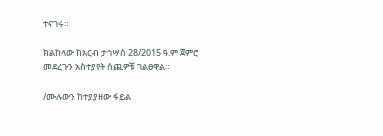ተናገሩ።

ክልከላው ከአርብ ታኅሣስ 28/2015 ዓ.ም ጀምሮ መደረጉን አስተያየት ሰጪዎቹ ገልፀዋል።

/ሙሉውን ከተያያዘው ፋይል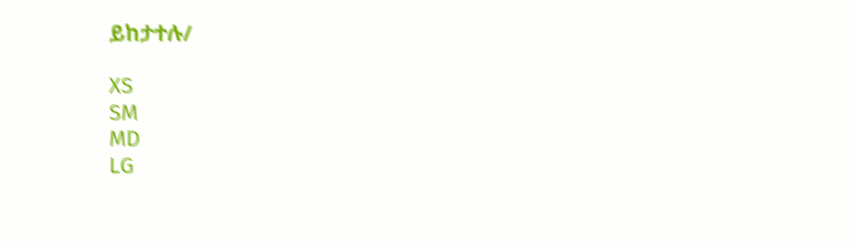ይከታተሉ/

XS
SM
MD
LG